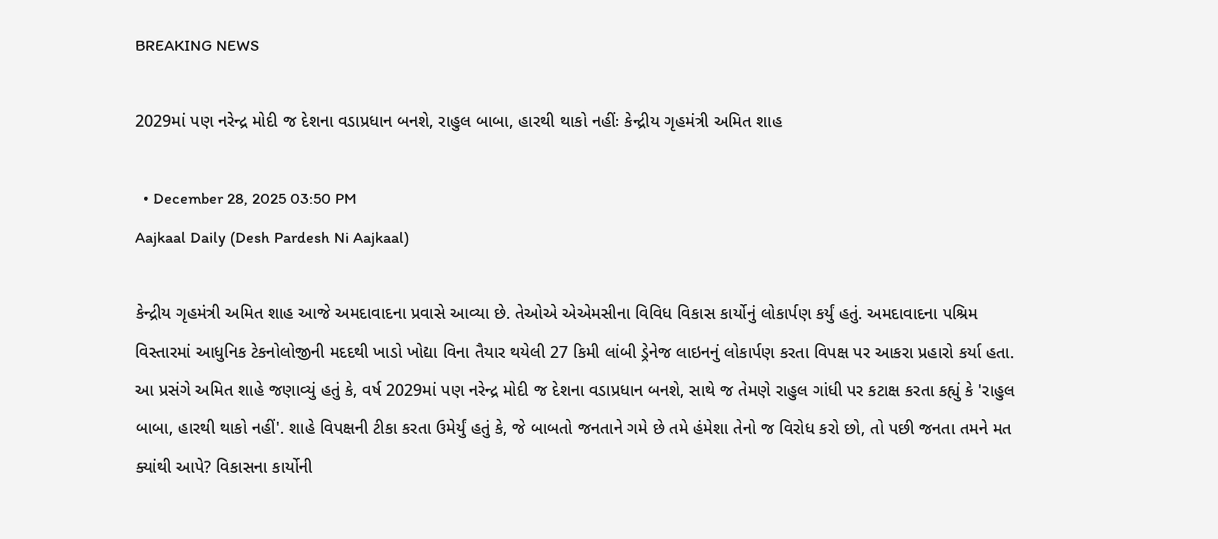BREAKING NEWS

2029માં પણ નરેન્દ્ર મોદી જ દેશના વડાપ્રધાન બનશે, રાહુલ બાબા, હારથી થાકો નહીંઃ કેન્દ્રીય ગૃહમંત્રી અમિત શાહ

  • December 28, 2025 03:50 PM
Aajkaal Daily (Desh Pardesh Ni Aajkaal)

કેન્દ્રીય ગૃહમંત્રી અમિત શાહ આજે અમદાવાદના પ્રવાસે આવ્યા છે. તેઓએ એએમસીના વિવિધ વિકાસ કાર્યોનું લોકાર્પણ કર્યું હતું. અમદાવાદના પશ્રિમ વિસ્તારમાં આધુનિક ટેકનોલોજીની મદદથી ખાડો ખોદ્યા વિના તૈયાર થયેલી 27 કિમી લાંબી ડ્રેનેજ લાઇનનું લોકાર્પણ કરતા વિપક્ષ પર આકરા પ્રહારો કર્યા હતા. આ પ્રસંગે અમિત શાહે જણાવ્યું હતું કે, વર્ષ 2029માં પણ નરેન્દ્ર મોદી જ દેશના વડાપ્રધાન બનશે, સાથે જ તેમણે રાહુલ ગાંધી પર કટાક્ષ કરતા કહ્યું કે 'રાહુલ બાબા, હારથી થાકો નહીં'. શાહે વિપક્ષની ટીકા કરતા ઉમેર્યું હતું કે, જે બાબતો જનતાને ગમે છે તમે હંમેશા તેનો જ વિરોધ કરો છો, તો પછી જનતા તમને મત ક્યાંથી આપે? વિકાસના કાર્યોની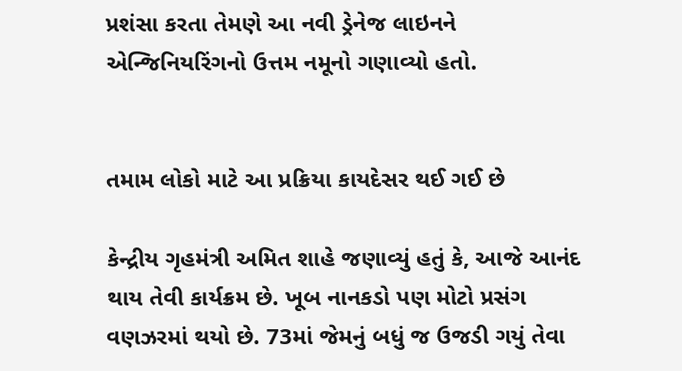પ્રશંસા કરતા તેમણે આ નવી ડ્રેનેજ લાઇનને એન્જિનિયરિંગનો ઉત્તમ નમૂનો ગણાવ્યો હતો.


તમામ લોકો માટે આ પ્રક્રિયા કાયદેસર થઈ ગઈ છે

કેન્દ્રીય ગૃહમંત્રી અમિત શાહે જણાવ્યું હતું કે, આજે આનંદ થાય તેવી કાર્યક્રમ છે. ખૂબ નાનકડો પણ મોટો પ્રસંગ વણઝરમાં થયો છે. 73માં જેમનું બધું જ ઉજડી ગયું તેવા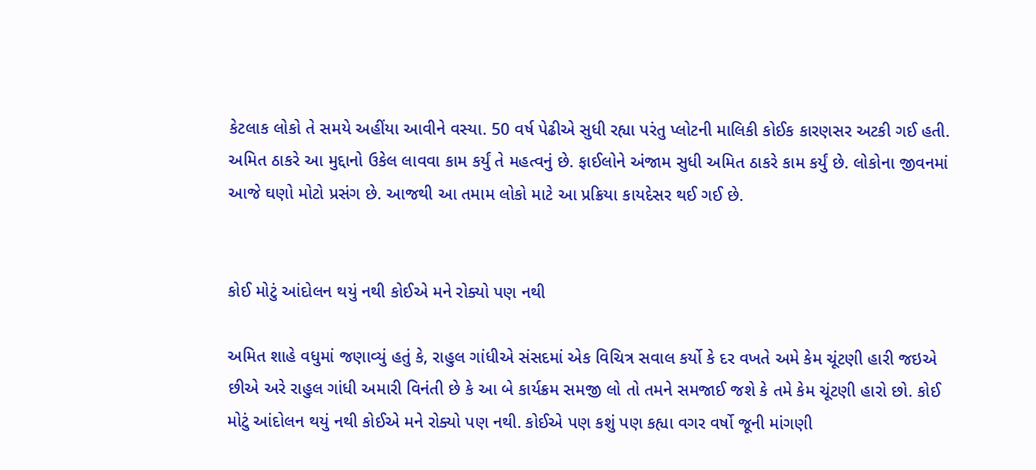કેટલાક લોકો તે સમયે અહીંયા આવીને વસ્યા. 50 વર્ષ પેઢીએ સુધી રહ્યા પરંતુ પ્લોટની માલિકી કોઈક કારણસર અટકી ગઈ હતી. અમિત ઠાકરે આ મુદ્દાનો ઉકેલ લાવવા કામ કર્યું તે મહત્વનું છે. ફાઈલોને અંજામ સુધી અમિત ઠાકરે કામ કર્યું છે. લોકોના જીવનમાં આજે ઘણો મોટો પ્રસંગ છે. આજથી આ તમામ લોકો માટે આ પ્રક્રિયા કાયદેસર થઈ ગઈ છે.


કોઈ મોટું આંદોલન થયું નથી કોઈએ મને રોક્યો પણ નથી

અમિત શાહે વધુમાં જણાવ્યું હતું કે, રાહુલ ગાંધીએ સંસદમાં એક વિચિત્ર સવાલ કર્યો કે દર વખતે અમે કેમ ચૂંટણી હારી જઇએ છીએ અરે રાહુલ ગાંધી અમારી વિનંતી છે કે આ બે કાર્યક્રમ સમજી લો તો તમને સમજાઈ જશે કે તમે કેમ ચૂંટણી હારો છો. કોઈ મોટું આંદોલન થયું નથી કોઈએ મને રોક્યો પણ નથી. કોઈએ પણ કશું પણ કહ્યા વગર વર્ષો જૂની માંગણી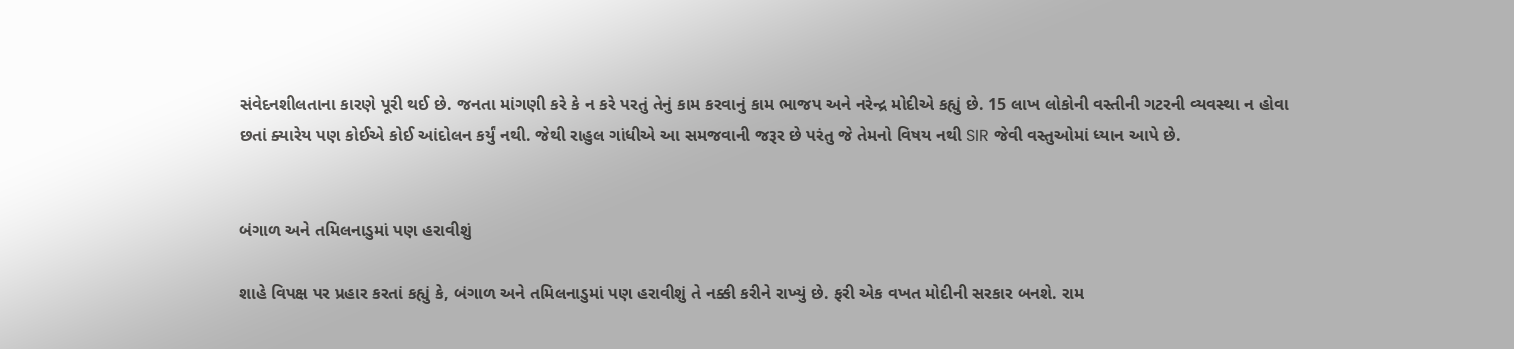સંવેદનશીલતાના કારણે પૂરી થઈ છે. જનતા માંગણી કરે કે ન કરે પરતું તેનું કામ કરવાનું કામ ભાજપ અને નરેન્દ્ર મોદીએ કહ્યું છે. 15 લાખ લોકોની વસ્તીની ગટરની વ્યવસ્થા ન હોવા છતાં ક્યારેય પણ કોઈએ કોઈ આંદોલન કર્યું નથી. જેથી રાહુલ ગાંધીએ આ સમજવાની જરૂર છે પરંતુ જે તેમનો વિષય નથી SIR જેવી વસ્તુઓમાં ધ્યાન આપે છે.


બંગાળ અને તમિલનાડુમાં પણ હરાવીશું

શાહે વિપક્ષ પર પ્રહાર કરતાં કહ્યું કે, બંગાળ અને તમિલનાડુમાં પણ હરાવીશું તે નક્કી કરીને રાખ્યું છે. ફરી એક વખત મોદીની સરકાર બનશે. રામ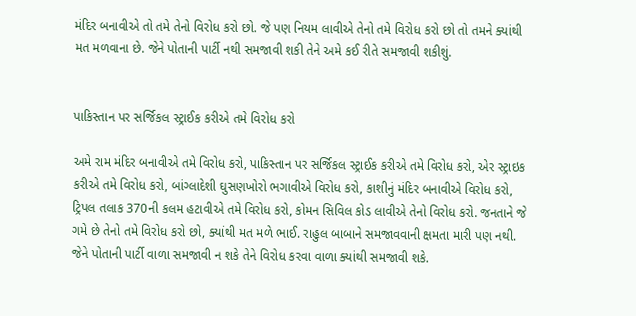મંદિર બનાવીએ તો તમે તેનો વિરોધ કરો છો. જે પણ નિયમ લાવીએ તેનો તમે વિરોધ કરો છો તો તમને ક્યાંથી મત મળવાના છે. જેને પોતાની પાર્ટી નથી સમજાવી શકી તેને અમે કઈ રીતે સમજાવી શકીશું.


પાકિસ્તાન પર સર્જિકલ સ્ટ્રાઈક કરીએ તમે વિરોધ કરો

અમે રામ મંદિર બનાવીએ તમે વિરોધ કરો, પાકિસ્તાન પર સર્જિકલ સ્ટ્રાઈક કરીએ તમે વિરોધ કરો, એર સ્ટ્રાઇક કરીએ તમે વિરોધ કરો, બાંગ્લાદેશી ઘુસણખોરો ભગાવીએ વિરોધ કરો, કાશીનું મંદિર બનાવીએ વિરોધ કરો, ટ્રિપલ તલાક 370ની કલમ હટાવીએ તમે વિરોધ કરો, કોમન સિવિલ કોડ લાવીએ તેનો વિરોધ કરો. જનતાને જે ગમે છે તેનો તમે વિરોધ કરો છો, ક્યાંથી મત મળે ભાઈ. રાહુલ બાબાને સમજાવવાની ક્ષમતા મારી પણ નથી. જેને પોતાની પાર્ટી વાળા સમજાવી ન શકે તેને વિરોધ કરવા વાળા ક્યાંથી સમજાવી શકે.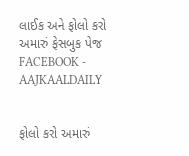લાઈક અને ફોલો કરો અમારું ફેસબુક પેજ FACEBOOK - AAJKAALDAILY


ફોલો કરો અમારું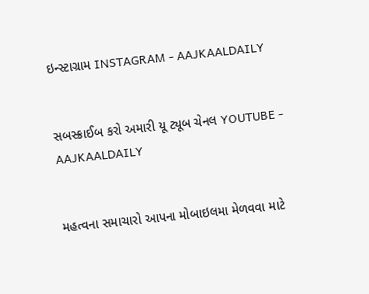ઇન્સ્ટાગ્રામ INSTAGRAM - AAJKAALDAILY


સબસ્ક્રાઈબ કરો અમારી યૂ ટ્યૂબ ચેનલ YOUTUBE - AAJKAALDAILY


મહત્વના સમાચારો આપના મોબાઇલમા મેળવવા માટે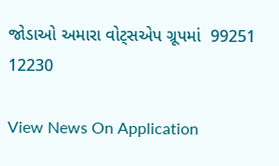જોડાઓ અમારા વોટ્સએપ ગ્રૂપમાં  99251 12230

View News On Application